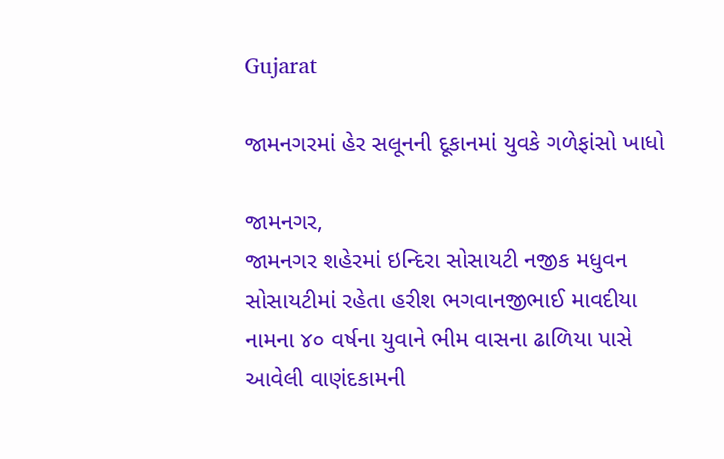Gujarat

જામનગરમાં હેર સલૂનની દૂકાનમાં યુવકે ગળેફાંસો ખાધો

જામનગર,
જામનગર શહેરમાં ઇન્દિરા સોસાયટી નજીક મધુવન સોસાયટીમાં રહેતા હરીશ ભગવાનજીભાઈ માવદીયા નામના ૪૦ વર્ષના યુવાને ભીમ વાસના ઢાળિયા પાસે આવેલી વાણંદકામની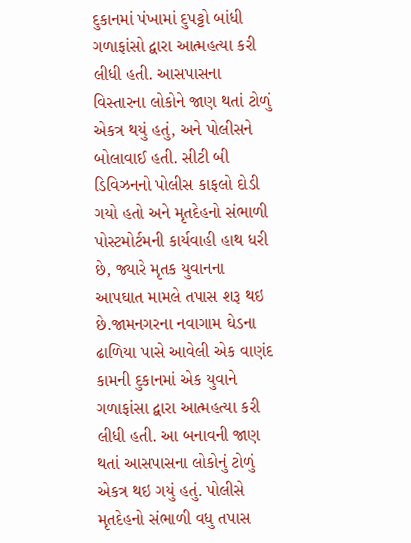દુકાનમાં પંખામાં દુપટ્ટો બાંધી ગળાફાંસો દ્વારા આત્મહત્યા કરી લીધી હતી. આસપાસના વિસ્તારના લોકોને જાણ થતાં ટોળું એકત્ર થયું હતું, અને પોલીસને બોલાવાઈ હતી. સીટી બી ડિવિઝનનો પોલીસ કાફલો દોડી ગયો હતો અને મૃતદેહનો સંભાળી પોસ્ટમોર્ટમની કાર્યવાહી હાથ ધરી છે, જ્યારે મૃતક યુવાનના આપઘાત મામલે તપાસ શરૂ થઇ છે.જામનગરના નવાગામ ઘેડના ઢાળિયા પાસે આવેલી એક વાણંદ કામની દુકાનમાં એક યુવાને ગળાફાંસા દ્વારા આત્મહત્યા કરી લીધી હતી. આ બનાવની જાણ થતાં આસપાસના લોકોનું ટોળું એકત્ર થઇ ગયું હતું. પોલીસે મૃતદેહનો સંભાળી વધુ તપાસ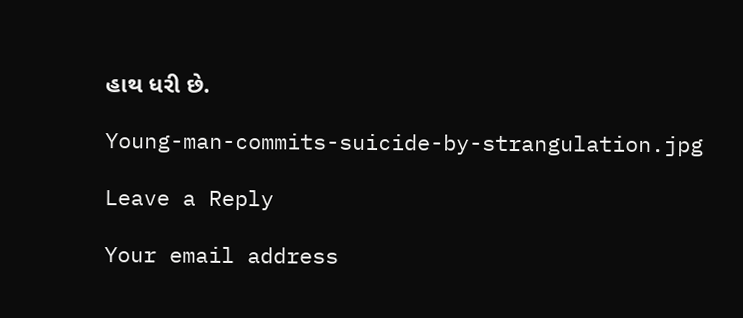હાથ ધરી છે.

Young-man-commits-suicide-by-strangulation.jpg

Leave a Reply

Your email address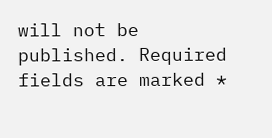will not be published. Required fields are marked *